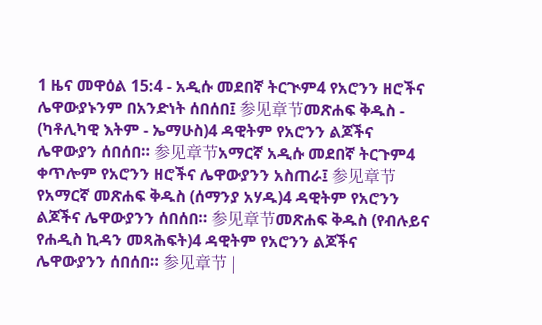1 ዜና መዋዕል 15:4 - አዲሱ መደበኛ ትርጒም4 የአሮንን ዘሮችና ሌዋውያኑንም በአንድነት ሰበሰበ፤ 参见章节መጽሐፍ ቅዱስ - (ካቶሊካዊ እትም - ኤማሁስ)4 ዳዊትም የአሮንን ልጆችና ሌዋውያን ሰበሰበ። 参见章节አማርኛ አዲሱ መደበኛ ትርጉም4 ቀጥሎም የአሮንን ዘሮችና ሌዋውያንን አስጠራ፤ 参见章节የአማርኛ መጽሐፍ ቅዱስ (ሰማንያ አሃዱ)4 ዳዊትም የአሮንን ልጆችና ሌዋውያንን ሰበሰበ። 参见章节መጽሐፍ ቅዱስ (የብሉይና የሐዲስ ኪዳን መጻሕፍት)4 ዳዊትም የአሮንን ልጆችና ሌዋውያንን ሰበሰበ። 参见章节 |